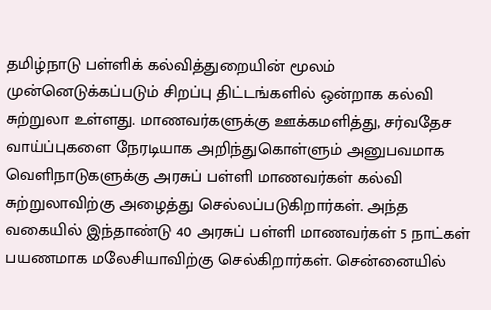தமிழ்நாடு பள்ளிக் கல்வித்துறையின் மூலம் முன்னெடுக்கப்படும் சிறப்பு திட்டங்களில் ஒன்றாக கல்வி சுற்றுலா உள்ளது. மாணவர்களுக்கு ஊக்கமளித்து, சர்வதேச வாய்ப்புகளை நேரடியாக அறிந்துகொள்ளும் அனுபவமாக வெளிநாடுகளுக்கு அரசுப் பள்ளி மாணவர்கள் கல்வி சுற்றுலாவிற்கு அழைத்து செல்லப்படுகிறார்கள். அந்த வகையில் இந்தாண்டு 40 அரசுப் பள்ளி மாணவர்கள் 5 நாட்கள் பயணமாக மலேசியாவிற்கு செல்கிறார்கள். சென்னையில்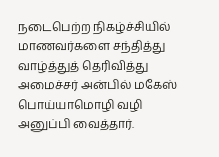நடைபெற்ற நிகழ்ச்சியில் மாணவர்களை சந்தித்து வாழ்த்துத் தெரிவித்து அமைச்சர் அன்பில் மகேஸ் பொய்யாமொழி வழி அனுப்பி வைத்தார்.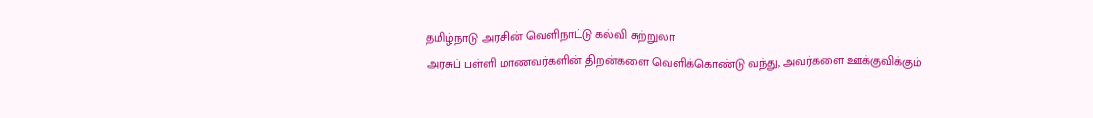தமிழ்நாடு அரசின் வெளிநாட்டு கல்வி சுற்றுலா
அரசுப் பள்ளி மாணவர்களின் திறன்களை வெளிக்கொண்டு வந்து, அவர்களை ஊக்குவிக்கும்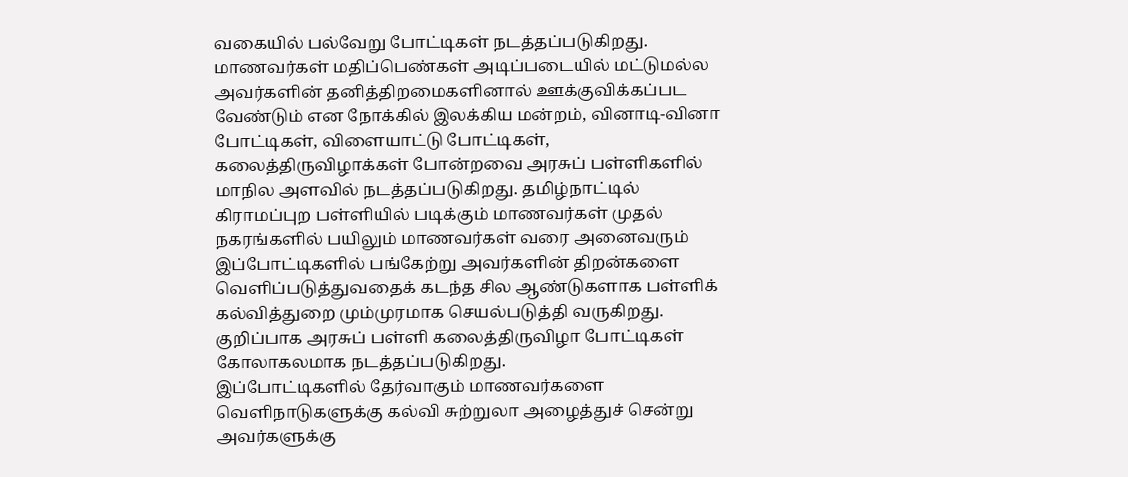வகையில் பல்வேறு போட்டிகள் நடத்தப்படுகிறது. மாணவர்கள் மதிப்பெண்கள் அடிப்படையில் மட்டுமல்ல அவர்களின் தனித்திறமைகளினால் ஊக்குவிக்கப்பட வேண்டும் என நோக்கில் இலக்கிய மன்றம், வினாடி-வினா போட்டிகள், விளையாட்டு போட்டிகள்,
கலைத்திருவிழாக்கள் போன்றவை அரசுப் பள்ளிகளில் மாநில அளவில் நடத்தப்படுகிறது. தமிழ்நாட்டில் கிராமப்புற பள்ளியில் படிக்கும் மாணவர்கள் முதல் நகரங்களில் பயிலும் மாணவர்கள் வரை அனைவரும் இப்போட்டிகளில் பங்கேற்று அவர்களின் திறன்களை வெளிப்படுத்துவதைக் கடந்த சில ஆண்டுகளாக பள்ளிக் கல்வித்துறை மும்முரமாக செயல்படுத்தி வருகிறது. குறிப்பாக அரசுப் பள்ளி கலைத்திருவிழா போட்டிகள் கோலாகலமாக நடத்தப்படுகிறது.
இப்போட்டிகளில் தேர்வாகும் மாணவர்களை வெளிநாடுகளுக்கு கல்வி சுற்றுலா அழைத்துச் சென்று அவர்களுக்கு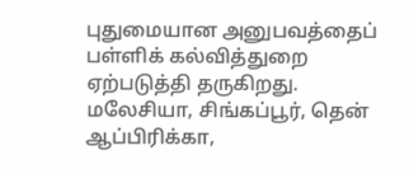புதுமையான அனுபவத்தைப் பள்ளிக் கல்வித்துறை ஏற்படுத்தி தருகிறது. மலேசியா, சிங்கப்பூர், தென் ஆப்பிரிக்கா,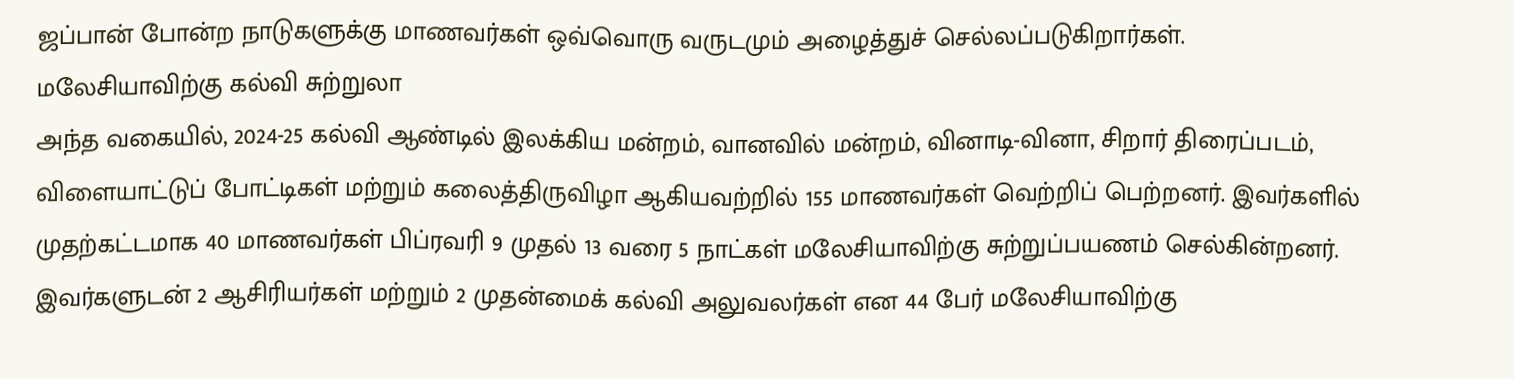ஜப்பான் போன்ற நாடுகளுக்கு மாணவர்கள் ஒவ்வொரு வருடமும் அழைத்துச் செல்லப்படுகிறார்கள்.
மலேசியாவிற்கு கல்வி சுற்றுலா
அந்த வகையில், 2024-25 கல்வி ஆண்டில் இலக்கிய மன்றம், வானவில் மன்றம், வினாடி-வினா, சிறார் திரைப்படம், விளையாட்டுப் போட்டிகள் மற்றும் கலைத்திருவிழா ஆகியவற்றில் 155 மாணவர்கள் வெற்றிப் பெற்றனர். இவர்களில் முதற்கட்டமாக 40 மாணவர்கள் பிப்ரவரி 9 முதல் 13 வரை 5 நாட்கள் மலேசியாவிற்கு சுற்றுப்பயணம் செல்கின்றனர். இவர்களுடன் 2 ஆசிரியர்கள் மற்றும் 2 முதன்மைக் கல்வி அலுவலர்கள் என 44 பேர் மலேசியாவிற்கு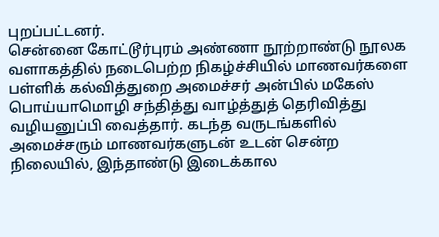புறப்பட்டனர்.
சென்னை கோட்டூர்புரம் அண்ணா நூற்றாண்டு நூலக வளாகத்தில் நடைபெற்ற நிகழ்ச்சியில் மாணவர்களை பள்ளிக் கல்வித்துறை அமைச்சர் அன்பில் மகேஸ் பொய்யாமொழி சந்தித்து வாழ்த்துத் தெரிவித்து வழியனுப்பி வைத்தார். கடந்த வருடங்களில் அமைச்சரும் மாணவர்களுடன் உடன் சென்ற நிலையில், இந்தாண்டு இடைக்கால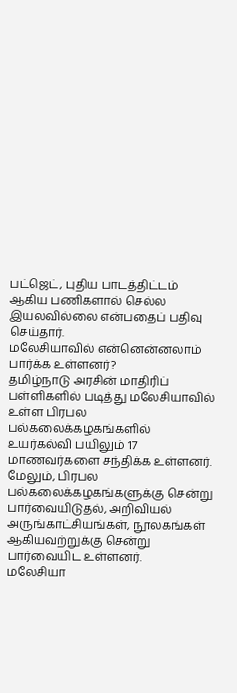பட்ஜெட், புதிய பாடத்திட்டம் ஆகிய பணிகளால் செல்ல இயலவில்லை என்பதைப் பதிவு செய்தார்.
மலேசியாவில் என்னென்னலாம் பார்க்க உள்ளனர்?
தமிழ்நாடு அரசின் மாதிரிப் பள்ளிகளில் படித்து மலேசியாவில் உள்ள பிரபல பல்கலைக்கழகங்களில் உயர்கல்வி பயிலும் 17 மாணவர்களை சந்திக்க உள்ளனர். மேலும், பிரபல பல்கலைக்கழகங்களுக்கு சென்று பார்வையிடுதல், அறிவியல் அருங்காட்சியங்கள், நூலகங்கள் ஆகியவற்றுக்கு சென்று பார்வையிட உள்ளனர்.
மலேசியா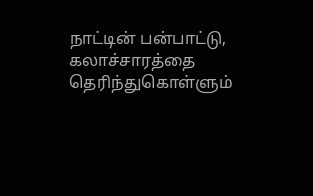நாட்டின் பன்பாட்டு, கலாச்சாரத்தை தெரிந்துகொள்ளும்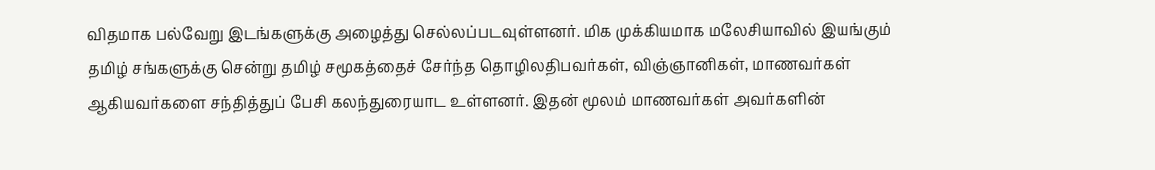விதமாக பல்வேறு இடங்களுக்கு அழைத்து செல்லப்படவுள்ளனர். மிக முக்கியமாக மலேசியாவில் இயங்கும் தமிழ் சங்களுக்கு சென்று தமிழ் சமூகத்தைச் சேர்ந்த தொழிலதிபவர்கள், விஞ்ஞானிகள், மாணவர்கள் ஆகியவர்களை சந்தித்துப் பேசி கலந்துரையாட உள்ளனர். இதன் மூலம் மாணவர்கள் அவர்களின்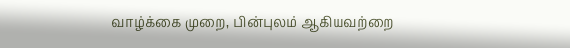வாழ்க்கை முறை, பின்புலம் ஆகியவற்றை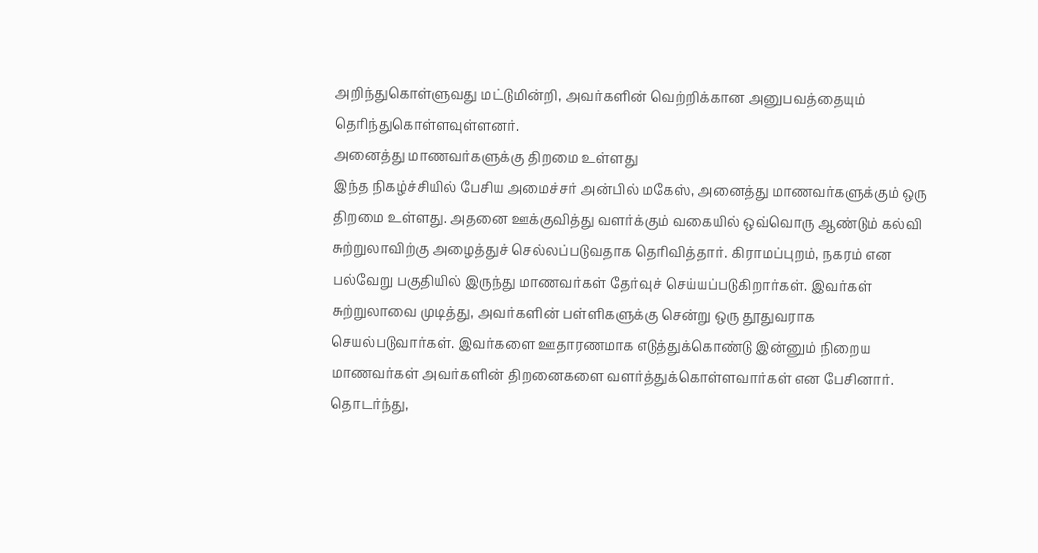அறிந்துகொள்ளுவது மட்டுமின்றி, அவர்களின் வெற்றிக்கான அனுபவத்தையும் தெரிந்துகொள்ளவுள்ளனர்.
அனைத்து மாணவர்களுக்கு திறமை உள்ளது
இந்த நிகழ்ச்சியில் பேசிய அமைச்சர் அன்பில் மகேஸ், அனைத்து மாணவர்களுக்கும் ஒரு திறமை உள்ளது. அதனை ஊக்குவித்து வளர்க்கும் வகையில் ஒவ்வொரு ஆண்டும் கல்வி சுற்றுலாவிற்கு அழைத்துச் செல்லப்படுவதாக தெரிவித்தார். கிராமப்புறம், நகரம் என பல்வேறு பகுதியில் இருந்து மாணவர்கள் தேர்வுச் செய்யப்படுகிறார்கள். இவர்கள் சுற்றுலாவை முடித்து, அவர்களின் பள்ளிகளுக்கு சென்று ஒரு தூதுவராக செயல்படுவார்கள். இவர்களை ஊதாரணமாக எடுத்துக்கொண்டு இன்னும் நிறைய மாணவர்கள் அவர்களின் திறனைகளை வளர்த்துக்கொள்ளவார்கள் என பேசினார். தொடர்ந்து,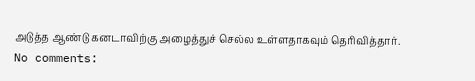அடுத்த ஆண்டு கனடாவிற்கு அழைத்துச் செல்ல உள்ளதாகவும் தெரிவித்தார்.
No comments: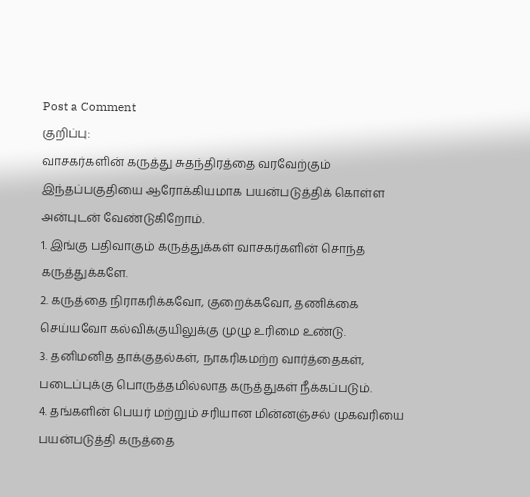Post a Comment
குறிப்பு:
வாசகர்களின் கருத்து சுதந்திரத்தை வரவேற்கும் இந்தப்பகுதியை ஆரோக்கியமாக பயன்படுத்திக் கொள்ள அன்புடன் வேண்டுகிறோம்.
1. இங்கு பதிவாகும் கருத்துக்கள் வாசகர்களின் சொந்த கருத்துக்களே.
2. கருத்தை நிராகரிக்கவோ, குறைக்கவோ, தணிக்கை செய்யவோ கல்விக்குயிலுக்கு முழு உரிமை உண்டு.
3. தனிமனித தாக்குதல்கள், நாகரிகமற்ற வார்த்தைகள், படைப்புக்கு பொருத்தமில்லாத கருத்துகள் நீக்கப்படும்.
4. தங்களின் பெயர் மற்றும் சரியான மின்னஞ்சல் முகவரியை பயன்படுத்தி கருத்தை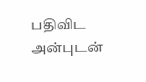பதிவிட அன்புடன்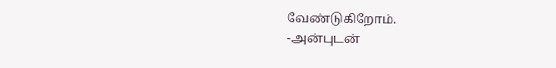வேண்டுகிறோம்.
-அன்புடன்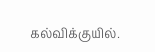கல்விக்குயில்.